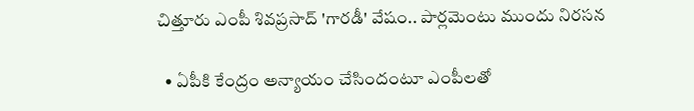చిత్తూరు ఎంపీ శివప్రసాద్‌ 'గారడీ' వేషం.. పార్లమెంటు ముందు నిరసన

  • ఏపీకి కేంద్రం అన్యాయం చేసిందంటూ ఎంపీలతో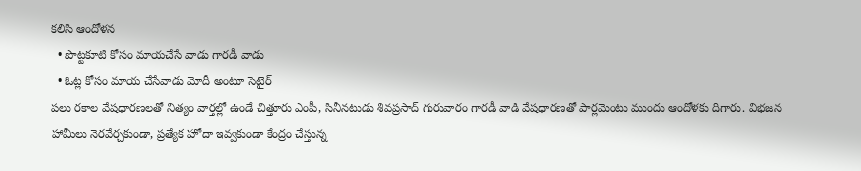కలిసి ఆందోళన
  • పొట్టకూటి కోసం మాయచేసే వాడు గారడీ వాడు
  • ఓట్ల కోసం మాయ చేసేవాడు మోదీ అంటూ సెటైర్‌
పలు రకాల వేషధారణలతో నిత్యం వార్తల్లో ఉండే చిత్తూరు ఎంపీ, సినీనటుడు శివప్రసాద్‌ గురువారం గారడీ వాడి వేషధారణతో పార్లమెంటు ముందు ఆందోళకు దిగారు. విభజన హామీలు నెరవేర్చకుండా, ప్రత్యేక హోదా ఇవ్వకుండా కేంద్రం చేస్తున్న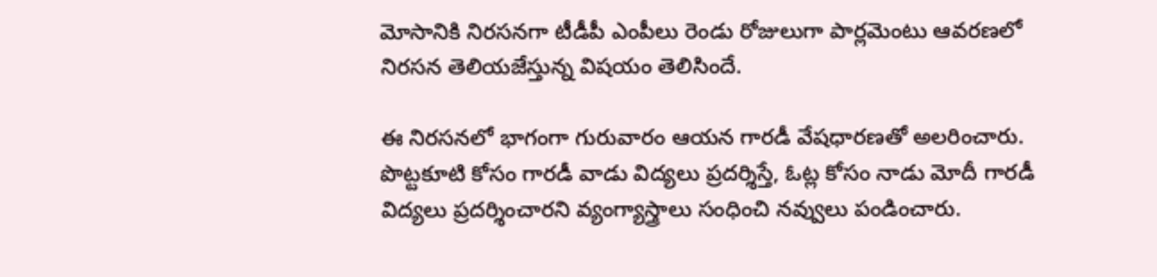మోసానికి నిరసనగా టీడీపీ ఎంపీలు రెండు రోజులుగా పార్లమెంటు ఆవరణలో నిరసన తెలియజేస్తున్న విషయం తెలిసిందే.

ఈ నిరసనలో భాగంగా గురువారం ఆయన గారడీ వేషధారణతో అలరించారు. పొట్టకూటి కోసం గారడీ వాడు విద్యలు ప్రదర్శిస్తే, ఓట్ల కోసం నాడు మోదీ గారడీ విద్యలు ప్రదర్శించారని వ్యంగ్యాస్త్రాలు సంధించి నవ్వులు పండించారు.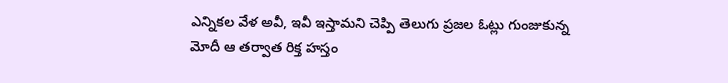ఎన్నికల వేళ అవీ, ఇవీ ఇస్తామని చెప్పి తెలుగు ప్రజల ఓట్లు గుంజుకున్న మోదీ ఆ తర్వాత రిక్త హస్తం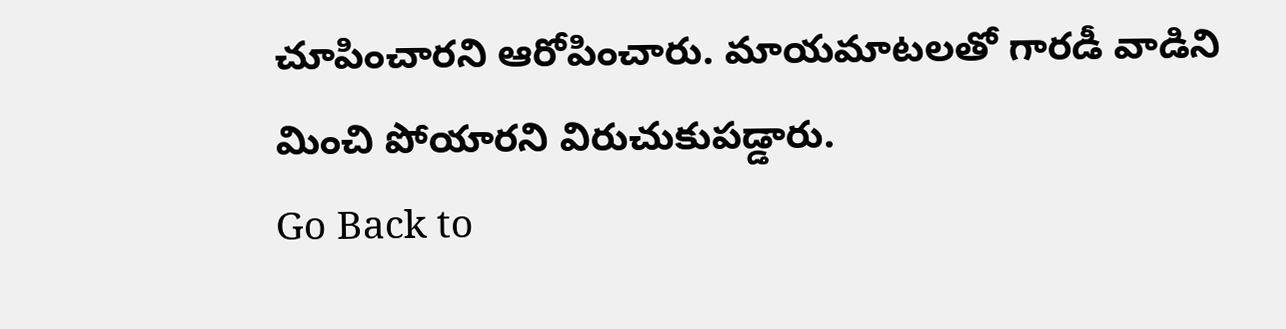చూపించారని ఆరోపించారు. మాయమాటలతో గారడీ వాడిని మించి పోయారని విరుచుకుపడ్డారు.
Go Back to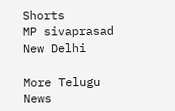Shorts
MP sivaprasad
New Delhi

More Telugu News